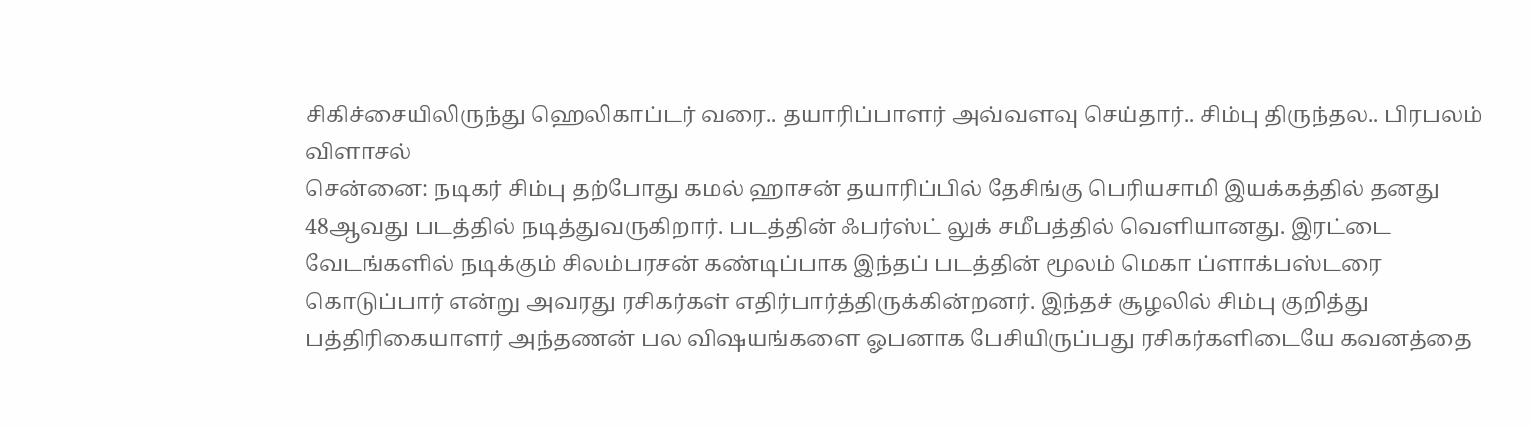சிகிச்சையிலிருந்து ஹெலிகாப்டர் வரை.. தயாரிப்பாளர் அவ்வளவு செய்தார்.. சிம்பு திருந்தல.. பிரபலம் விளாசல்
சென்னை: நடிகர் சிம்பு தற்போது கமல் ஹாசன் தயாரிப்பில் தேசிங்கு பெரியசாமி இயக்கத்தில் தனது 48ஆவது படத்தில் நடித்துவருகிறார். படத்தின் ஃபர்ஸ்ட் லுக் சமீபத்தில் வெளியானது. இரட்டை வேடங்களில் நடிக்கும் சிலம்பரசன் கண்டிப்பாக இந்தப் படத்தின் மூலம் மெகா ப்ளாக்பஸ்டரை கொடுப்பார் என்று அவரது ரசிகர்கள் எதிர்பார்த்திருக்கின்றனர். இந்தச் சூழலில் சிம்பு குறித்து பத்திரிகையாளர் அந்தணன் பல விஷயங்களை ஓபனாக பேசியிருப்பது ரசிகர்களிடையே கவனத்தை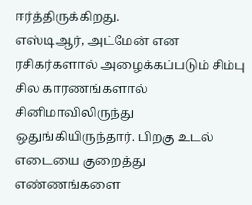ஈர்த்திருக்கிறது.
எஸ்டிஆர், அட்மேன் என ரசிகர்களால் அழைக்கப்படும் சிம்பு சில காரணங்களால் சினிமாவிலிருந்து ஒதுங்கியிருந்தார். பிறகு உடல் எடையை குறைத்து எண்ணங்களை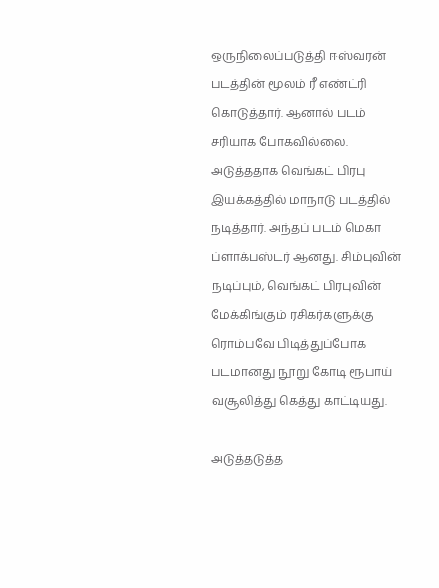ஒருநிலைப்படுத்தி ஈஸ்வரன் படத்தின் மூலம் ரீ எண்ட்ரி கொடுத்தார். ஆனால் படம் சரியாக போகவில்லை. அடுத்ததாக வெங்கட் பிரபு இயக்கத்தில் மாநாடு படத்தில் நடித்தார். அந்தப் படம் மெகா ப்ளாக்பஸ்டர் ஆனது. சிம்புவின் நடிப்பும், வெங்கட் பிரபுவின் மேக்கிங்கும் ரசிகர்களுக்கு ரொம்பவே பிடித்துப்போக படமானது நூறு கோடி ரூபாய் வசூலித்து கெத்து காட்டியது.

அடுத்தடுத்த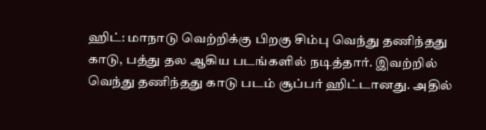ஹிட்: மாநாடு வெற்றிக்கு பிறகு சிம்பு வெந்து தணிந்தது காடு, பத்து தல ஆகிய படங்களில் நடித்தார். இவற்றில் வெந்து தணிந்தது காடு படம் சூப்பர் ஹிட்டானது. அதில்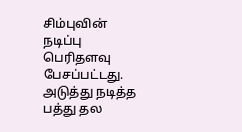சிம்புவின் நடிப்பு பெரிதளவு பேசப்பட்டது. அடுத்து நடித்த பத்து தல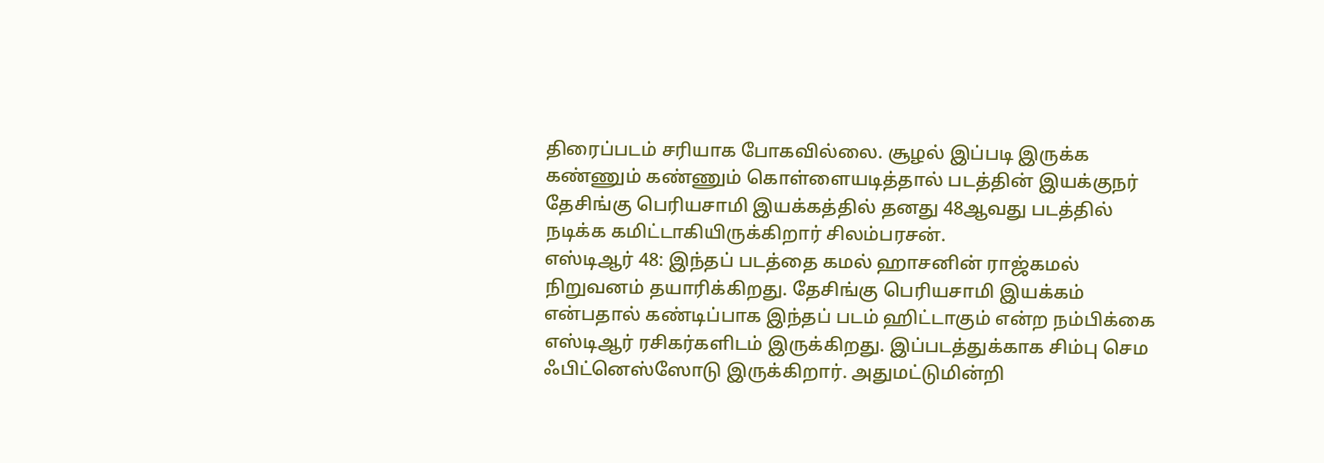திரைப்படம் சரியாக போகவில்லை. சூழல் இப்படி இருக்க கண்ணும் கண்ணும் கொள்ளையடித்தால் படத்தின் இயக்குநர் தேசிங்கு பெரியசாமி இயக்கத்தில் தனது 48ஆவது படத்தில் நடிக்க கமிட்டாகியிருக்கிறார் சிலம்பரசன்.
எஸ்டிஆர் 48: இந்தப் படத்தை கமல் ஹாசனின் ராஜ்கமல் நிறுவனம் தயாரிக்கிறது. தேசிங்கு பெரியசாமி இயக்கம் என்பதால் கண்டிப்பாக இந்தப் படம் ஹிட்டாகும் என்ற நம்பிக்கை எஸ்டிஆர் ரசிகர்களிடம் இருக்கிறது. இப்படத்துக்காக சிம்பு செம ஃபிட்னெஸ்ஸோடு இருக்கிறார். அதுமட்டுமின்றி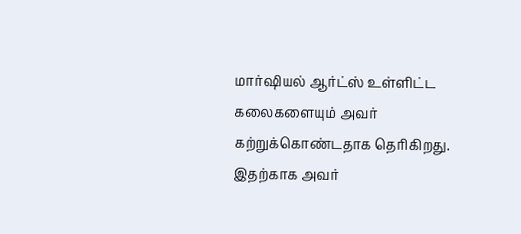மார்ஷியல் ஆர்ட்ஸ் உள்ளிட்ட கலைகளையும் அவர் கற்றுக்கொண்டதாக தெரிகிறது. இதற்காக அவர்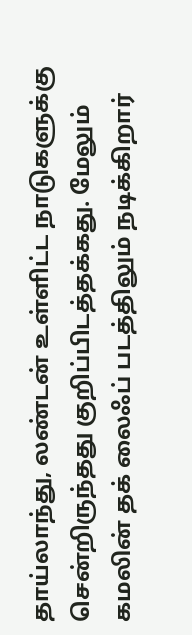தாய்லாந்து, லண்டன் உள்ளிட்ட நாடுகளுக்கு சென்றிருந்தது குறிப்பிடத்தக்கது. மேலும் கமலின் தக் லைஃப் படத்திலும் நடிக்கிறார்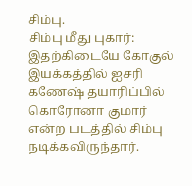சிம்பு.
சிம்பு மீது புகார்: இதற்கிடையே கோகுல் இயக்கத்தில் ஐசரி கணேஷ் தயாரிப்பில் கொரோனா குமார் என்ற படத்தில் சிம்பு நடிக்கவிருந்தார்.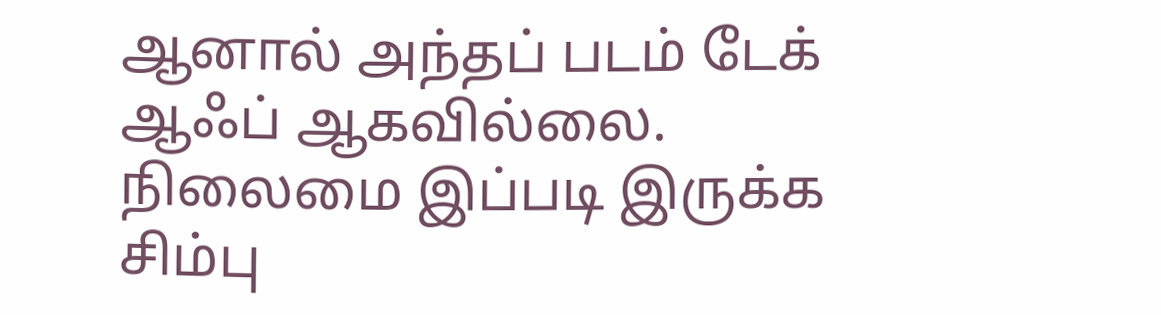ஆனால் அந்தப் படம் டேக் ஆஃப் ஆகவில்லை. நிலைமை இப்படி இருக்க சிம்பு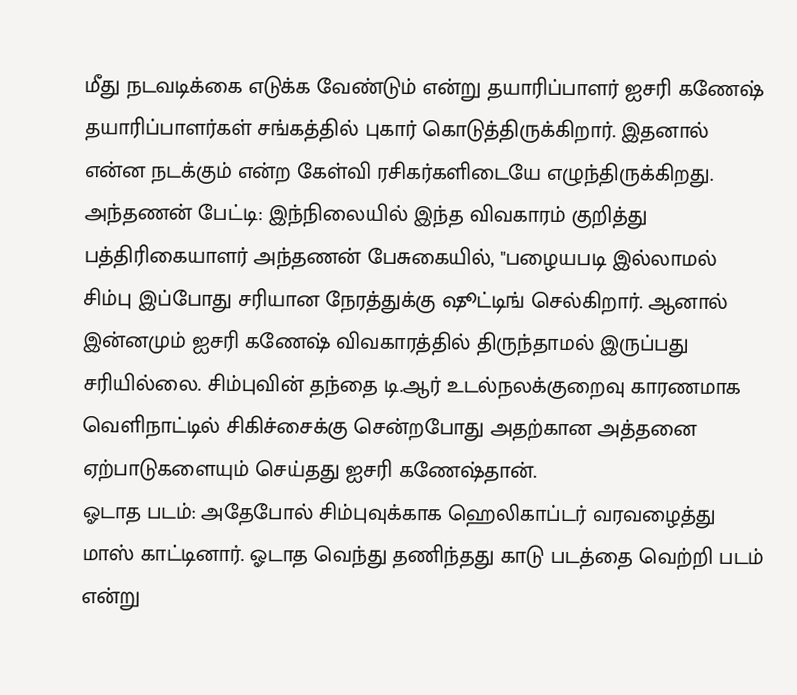மீது நடவடிக்கை எடுக்க வேண்டும் என்று தயாரிப்பாளர் ஐசரி கணேஷ் தயாரிப்பாளர்கள் சங்கத்தில் புகார் கொடுத்திருக்கிறார். இதனால் என்ன நடக்கும் என்ற கேள்வி ரசிகர்களிடையே எழுந்திருக்கிறது.
அந்தணன் பேட்டி: இந்நிலையில் இந்த விவகாரம் குறித்து பத்திரிகையாளர் அந்தணன் பேசுகையில், "பழையபடி இல்லாமல் சிம்பு இப்போது சரியான நேரத்துக்கு ஷூட்டிங் செல்கிறார். ஆனால் இன்னமும் ஐசரி கணேஷ் விவகாரத்தில் திருந்தாமல் இருப்பது சரியில்லை. சிம்புவின் தந்தை டி.ஆர் உடல்நலக்குறைவு காரணமாக வெளிநாட்டில் சிகிச்சைக்கு சென்றபோது அதற்கான அத்தனை ஏற்பாடுகளையும் செய்தது ஐசரி கணேஷ்தான்.
ஓடாத படம்: அதேபோல் சிம்புவுக்காக ஹெலிகாப்டர் வரவழைத்து மாஸ் காட்டினார். ஓடாத வெந்து தணிந்தது காடு படத்தை வெற்றி படம் என்று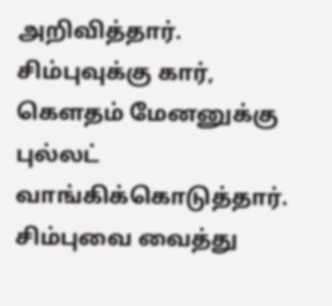அறிவித்தார். சிம்புவுக்கு கார், கௌதம் மேனனுக்கு புல்லட் வாங்கிக்கொடுத்தார். சிம்புவை வைத்து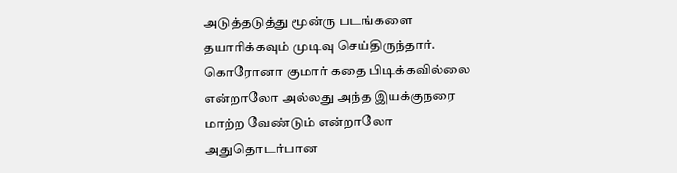அடுத்தடுத்து மூன்ரு படங்களை தயாரிக்கவும் முடிவு செய்திருந்தார். கொரோனா குமார் கதை பிடிக்கவில்லை என்றாலோ அல்லது அந்த இயக்குநரை மாற்ற வேண்டும் என்றாலோ அதுதொடர்பான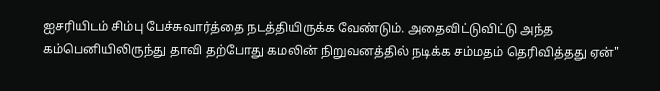ஐசரியிடம் சிம்பு பேச்சுவார்த்தை நடத்தியிருக்க வேண்டும். அதைவிட்டுவிட்டு அந்த கம்பெனியிலிருந்து தாவி தற்போது கமலின் நிறுவனத்தில் நடிக்க சம்மதம் தெரிவித்தது ஏன்"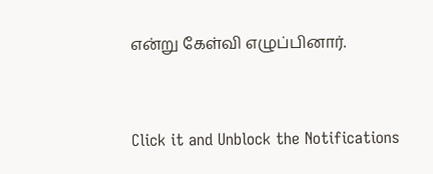என்று கேள்வி எழுப்பினார்.


Click it and Unblock the Notifications